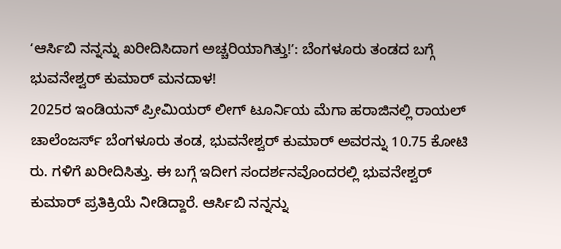ʻಆರ್ಸಿಬಿ ನನ್ನನ್ನು ಖರೀದಿಸಿದಾಗ ಅಚ್ಚರಿಯಾಗಿತ್ತು!ʼ: ಬೆಂಗಳೂರು ತಂಡದ ಬಗ್ಗೆ ಭುವನೇಶ್ವರ್ ಕುಮಾರ್ ಮನದಾಳ!
2025ರ ಇಂಡಿಯನ್ ಪ್ರೀಮಿಯರ್ ಲೀಗ್ ಟೂರ್ನಿಯ ಮೆಗಾ ಹರಾಜಿನಲ್ಲಿ ರಾಯಲ್ ಚಾಲೆಂಜರ್ಸ್ ಬೆಂಗಳೂರು ತಂಡ, ಭುವನೇಶ್ವರ್ ಕುಮಾರ್ ಅವರನ್ನು 10.75 ಕೋಟಿ ರು. ಗಳಿಗೆ ಖರೀದಿಸಿತ್ತು. ಈ ಬಗ್ಗೆ ಇದೀಗ ಸಂದರ್ಶನವೊಂದರಲ್ಲಿ ಭುವನೇಶ್ವರ್ ಕುಮಾರ್ ಪ್ರತಿಕ್ರಿಯೆ ನೀಡಿದ್ದಾರೆ. ಆರ್ಸಿಬಿ ನನ್ನನ್ನು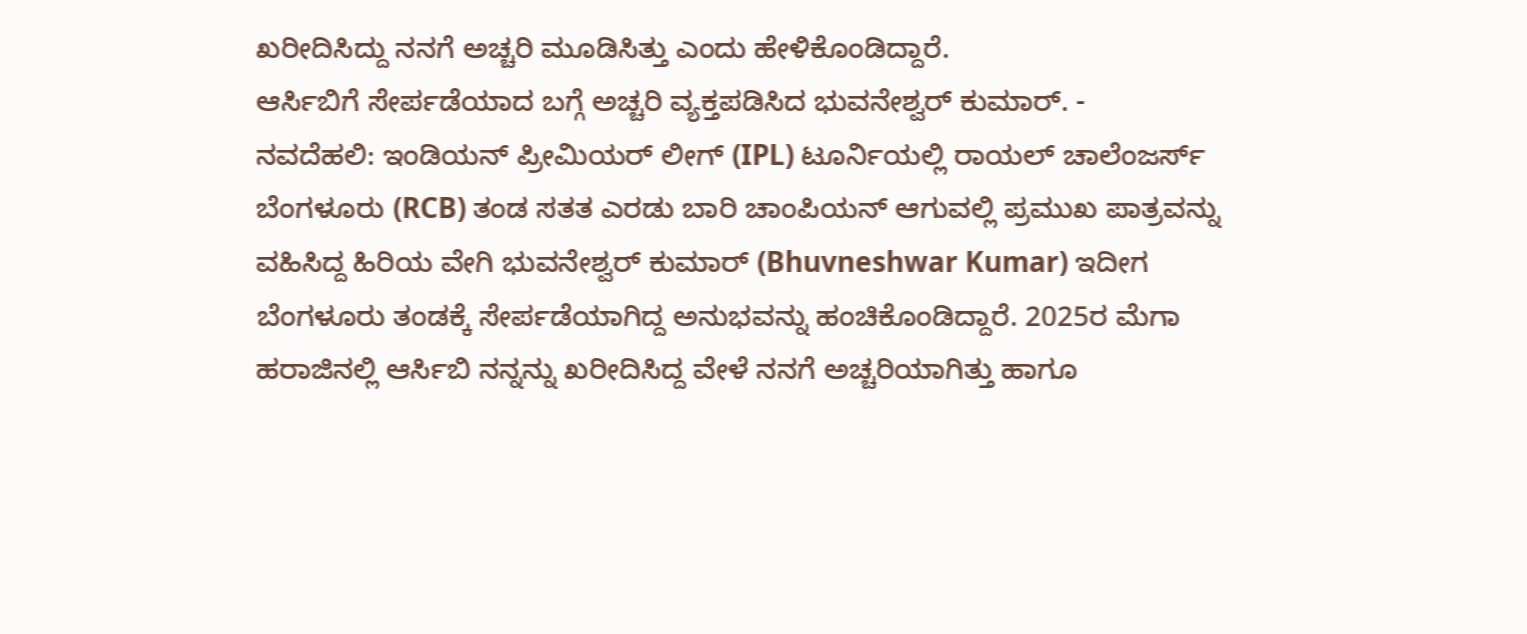ಖರೀದಿಸಿದ್ದು ನನಗೆ ಅಚ್ಚರಿ ಮೂಡಿಸಿತ್ತು ಎಂದು ಹೇಳಿಕೊಂಡಿದ್ದಾರೆ.
ಆರ್ಸಿಬಿಗೆ ಸೇರ್ಪಡೆಯಾದ ಬಗ್ಗೆ ಅಚ್ಚರಿ ವ್ಯಕ್ತಪಡಿಸಿದ ಭುವನೇಶ್ವರ್ ಕುಮಾರ್. -
ನವದೆಹಲಿ: ಇಂಡಿಯನ್ ಪ್ರೀಮಿಯರ್ ಲೀಗ್ (IPL) ಟೂರ್ನಿಯಲ್ಲಿ ರಾಯಲ್ ಚಾಲೆಂಜರ್ಸ್ ಬೆಂಗಳೂರು (RCB) ತಂಡ ಸತತ ಎರಡು ಬಾರಿ ಚಾಂಪಿಯನ್ ಆಗುವಲ್ಲಿ ಪ್ರಮುಖ ಪಾತ್ರವನ್ನು ವಹಿಸಿದ್ದ ಹಿರಿಯ ವೇಗಿ ಭುವನೇಶ್ವರ್ ಕುಮಾರ್ (Bhuvneshwar Kumar) ಇದೀಗ ಬೆಂಗಳೂರು ತಂಡಕ್ಕೆ ಸೇರ್ಪಡೆಯಾಗಿದ್ದ ಅನುಭವನ್ನು ಹಂಚಿಕೊಂಡಿದ್ದಾರೆ. 2025ರ ಮೆಗಾ ಹರಾಜಿನಲ್ಲಿ ಆರ್ಸಿಬಿ ನನ್ನನ್ನು ಖರೀದಿಸಿದ್ದ ವೇಳೆ ನನಗೆ ಅಚ್ಚರಿಯಾಗಿತ್ತು ಹಾಗೂ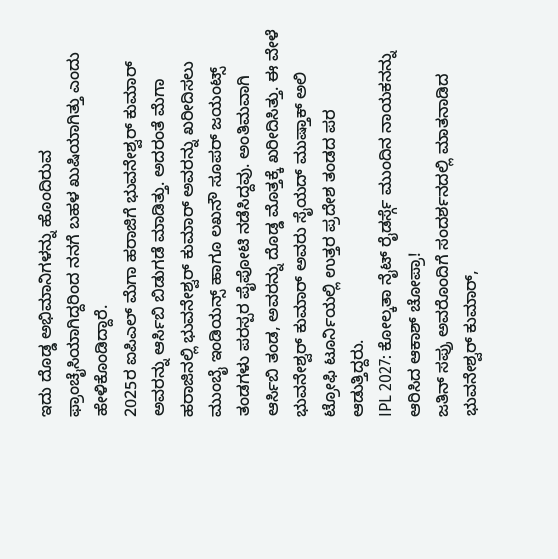ಇದು ದೊಡ್ಡ ಅಭಿಮಾನಿಗಳನ್ನು ಹೊಂದಿರುವ ಫ್ರಾಂಚೈಸಿಯಾಗಿದ್ದರಿಂದ ನನಗೆ ಬಹಳ ಖುಷಿಯಾಗಿತ್ತು ಎಂದು ಹೇಳಿಕೊಂಡಿದ್ದಾರೆ.
2025ರ ಐಪಿಎಲ್ ಮೆಗಾ ಹರಾಜಿಗೆ ಭುವನೇಶ್ವರ್ ಕುಮಾರ್ ಅವರನ್ನು ಆರ್ಸಿಬಿ ಬಿಡುಗಡೆ ಮಾಡಿತ್ತು. ಅದರಂತೆ ಮೆಗಾ ಹರಾಜಿನಲ್ಲಿ ಭುವನೇಶ್ವರ್ ಕುಮಾರ್ ಅವರನ್ನು ಖರೀದಿಸಲು ಮುಂಬೈ ಇಂಡಿಯನ್ಸ್ ಹಾಗೂ ಲಖನೌ ಸೂಪರ್ ಜಯಂಟ್ಸ್ ತಂಡಗಳು ಪರಸ್ಪರ ಪೈಪೋಟಿ ನಡೆಸಿದ್ದವು. ಅಂತಿಮವಾಗಿ ಆರ್ಸಿಬಿ ತಂಡ, ಅವರನ್ನು ದೊಡ್ಡ ಮೊತ್ತಕ್ಕೆ ಖರೀದಿಸಿತ್ತು. ಈ ವೇಳೆ ಭುವನೇಶ್ವರ್ ಕುಮಾರ್ ಅವರು ಸೈಯದ್ ಮುಷ್ತಾಕ್ ಅಲಿ ಟ್ರೋಫಿ ಟೂರ್ನಿಯಲ್ಲಿ ಉತ್ತರ ಪ್ರದೇಶ ತಂಡದ ಪರ ಆಡುತ್ತಿದ್ದರು.
IPL 2027: ಕೋಲ್ಕತಾ ನೈಟ್ ರೈಡರ್ಸ್ಗೆ ಮುಂದಿನ ನಾಯಕನನ್ನು ಆರಿಸಿದ ಆಕಾಶ್ ಚೋಪ್ರಾ!
ಜತಿನ್ ಸಪ್ರು ಅವರೊಂದಿಗೆ ಸಂದರ್ಶನದಲ್ಲಿ ಮಾತನಾಡಿದ ಭುವನೇಶ್ವರ್ ಕುಮಾರ್,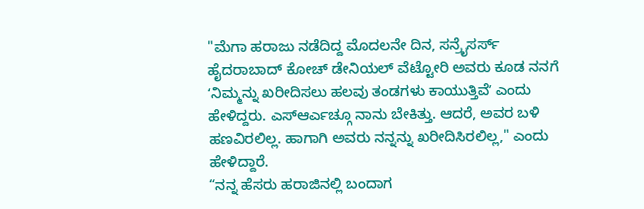"ಮೆಗಾ ಹರಾಜು ನಡೆದಿದ್ದ ಮೊದಲನೇ ದಿನ, ಸನ್ರೈಸರ್ಸ್ ಹೈದರಾಬಾದ್ ಕೋಚ್ ಡೇನಿಯಲ್ ವೆಟ್ಟೋರಿ ಅವರು ಕೂಡ ನನಗೆ ʻನಿಮ್ಮನ್ನು ಖರೀದಿಸಲು ಹಲವು ತಂಡಗಳು ಕಾಯುತ್ತಿವೆʼ ಎಂದು ಹೇಳಿದ್ದರು. ಎಸ್ಆರ್ಎಚ್ಗೂ ನಾನು ಬೇಕಿತ್ತು. ಆದರೆ, ಅವರ ಬಳಿ ಹಣವಿರಲಿಲ್ಲ. ಹಾಗಾಗಿ ಅವರು ನನ್ನನ್ನು ಖರೀದಿಸಿರಲಿಲ್ಲ," ಎಂದು ಹೇಳಿದ್ದಾರೆ.
“ನನ್ನ ಹೆಸರು ಹರಾಜಿನಲ್ಲಿ ಬಂದಾಗ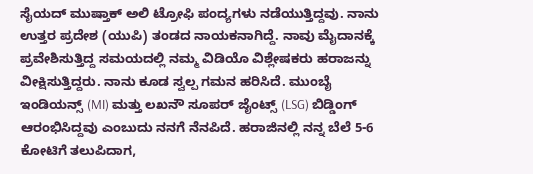ಸೈಯದ್ ಮುಷ್ತಾಕ್ ಅಲಿ ಟ್ರೋಫಿ ಪಂದ್ಯಗಳು ನಡೆಯುತ್ತಿದ್ದವು. ನಾನು ಉತ್ತರ ಪ್ರದೇಶ (ಯುಪಿ) ತಂಡದ ನಾಯಕನಾಗಿದ್ದೆ. ನಾವು ಮೈದಾನಕ್ಕೆ ಪ್ರವೇಶಿಸುತ್ತಿದ್ದ ಸಮಯದಲ್ಲಿ ನಮ್ಮ ವಿಡಿಯೊ ವಿಶ್ಲೇಷಕರು ಹರಾಜನ್ನು ವೀಕ್ಷಿಸುತ್ತಿದ್ದರು. ನಾನು ಕೂಡ ಸ್ವಲ್ಪ ಗಮನ ಹರಿಸಿದೆ. ಮುಂಬೈ ಇಂಡಿಯನ್ಸ್ (MI) ಮತ್ತು ಲಖನೌ ಸೂಪರ್ ಜೈಂಟ್ಸ್ (LSG) ಬಿಡ್ಡಿಂಗ್ ಆರಂಭಿಸಿದ್ದವು ಎಂಬುದು ನನಗೆ ನೆನಪಿದೆ. ಹರಾಜಿನಲ್ಲಿ ನನ್ನ ಬೆಲೆ 5-6 ಕೋಟಿಗೆ ತಲುಪಿದಾಗ,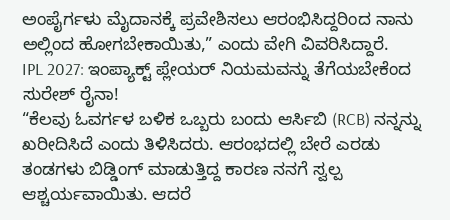ಅಂಪೈರ್ಗಳು ಮೈದಾನಕ್ಕೆ ಪ್ರವೇಶಿಸಲು ಆರಂಭಿಸಿದ್ದರಿಂದ ನಾನು ಅಲ್ಲಿಂದ ಹೋಗಬೇಕಾಯಿತು,” ಎಂದು ವೇಗಿ ವಿವರಿಸಿದ್ದಾರೆ.
IPL 2027: ಇಂಪ್ಯಾಕ್ಟ್ ಪ್ಲೇಯರ್ ನಿಯಮವನ್ನು ತೆಗೆಯಬೇಕೆಂದ ಸುರೇಶ್ ರೈನಾ!
“ಕೆಲವು ಓವರ್ಗಳ ಬಳಿಕ ಒಬ್ಬರು ಬಂದು ಆರ್ಸಿಬಿ (RCB) ನನ್ನನ್ನು ಖರೀದಿಸಿದೆ ಎಂದು ತಿಳಿಸಿದರು. ಆರಂಭದಲ್ಲಿ ಬೇರೆ ಎರಡು ತಂಡಗಳು ಬಿಡ್ಡಿಂಗ್ ಮಾಡುತ್ತಿದ್ದ ಕಾರಣ ನನಗೆ ಸ್ವಲ್ಪ ಆಶ್ಚರ್ಯವಾಯಿತು. ಆದರೆ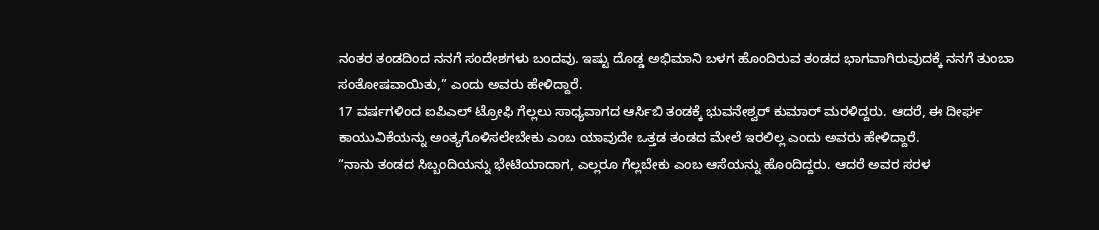ನಂತರ ತಂಡದಿಂದ ನನಗೆ ಸಂದೇಶಗಳು ಬಂದವು. ಇಷ್ಟು ದೊಡ್ಡ ಅಭಿಮಾನಿ ಬಳಗ ಹೊಂದಿರುವ ತಂಡದ ಭಾಗವಾಗಿರುವುದಕ್ಕೆ ನನಗೆ ತುಂಬಾ ಸಂತೋಷವಾಯಿತು,” ಎಂದು ಅವರು ಹೇಳಿದ್ದಾರೆ.
17 ವರ್ಷಗಳಿಂದ ಐಪಿಎಲ್ ಟ್ರೋಫಿ ಗೆಲ್ಲಲು ಸಾಧ್ಯವಾಗದ ಆರ್ಸಿಬಿ ತಂಡಕ್ಕೆ ಭುವನೇಶ್ವರ್ ಕುಮಾರ್ ಮರಳಿದ್ದರು. ಆದರೆ, ಈ ದೀರ್ಘ ಕಾಯುವಿಕೆಯನ್ನು ಅಂತ್ಯಗೊಳಿಸಲೇಬೇಕು ಎಂಬ ಯಾವುದೇ ಒತ್ತಡ ತಂಡದ ಮೇಲೆ ಇರಲಿಲ್ಲ ಎಂದು ಅವರು ಹೇಳಿದ್ದಾರೆ.
“ನಾನು ತಂಡದ ಸಿಬ್ಬಂದಿಯನ್ನು ಭೇಟಿಯಾದಾಗ, ಎಲ್ಲರೂ ಗೆಲ್ಲಬೇಕು ಎಂಬ ಆಸೆಯನ್ನು ಹೊಂದಿದ್ದರು. ಆದರೆ ಅವರ ಸರಳ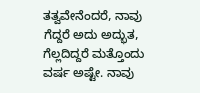ತತ್ವವೇನೆಂದರೆ, ನಾವು ಗೆದ್ದರೆ ಅದು ಅದ್ಭುತ, ಗೆಲ್ಲದಿದ್ದರೆ ಮತ್ತೊಂದು ವರ್ಷ ಅಷ್ಟೇ. ನಾವು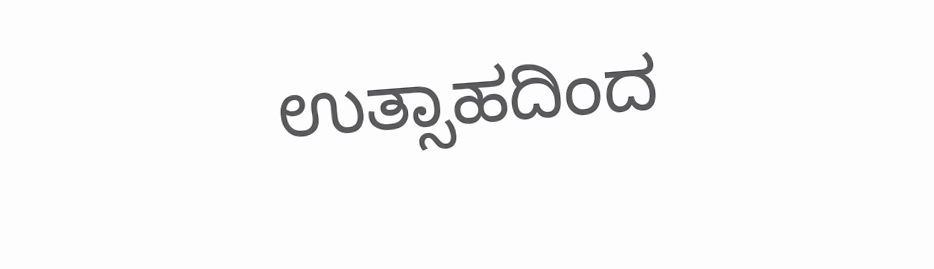ಉತ್ಸಾಹದಿಂದ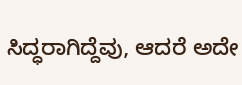ಸಿದ್ಧರಾಗಿದ್ದೆವು, ಆದರೆ ಅದೇ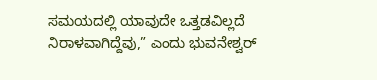ಸಮಯದಲ್ಲಿ ಯಾವುದೇ ಒತ್ತಡವಿಲ್ಲದೆ ನಿರಾಳವಾಗಿದ್ದೆವು,” ಎಂದು ಭುವನೇಶ್ವರ್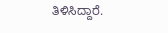ತಿಳಿಸಿದ್ದಾರೆ.